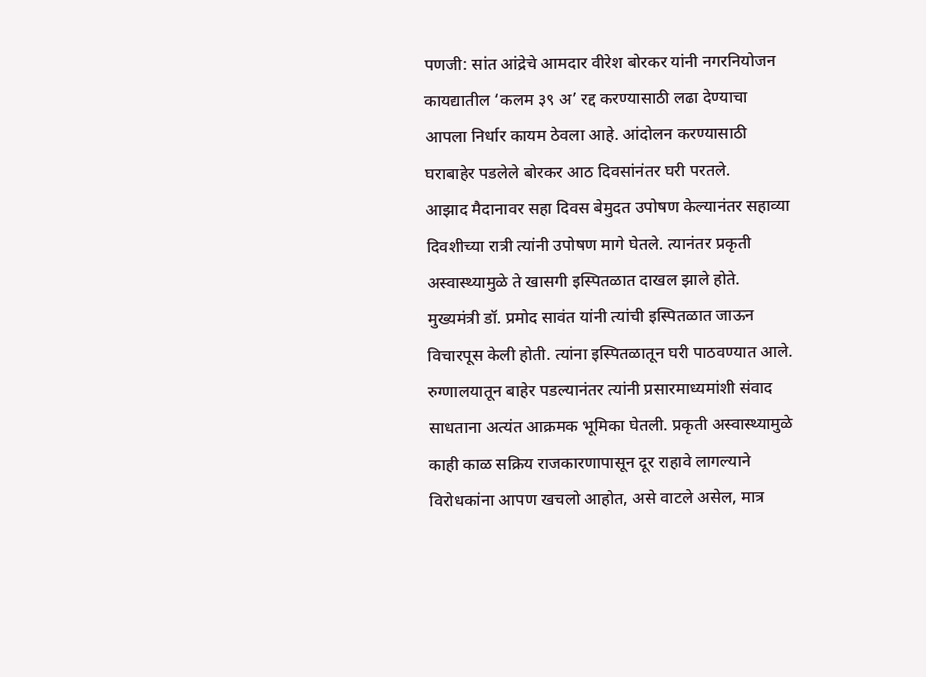पणजी: सांत आंद्रेचे आमदार वीरेश बोरकर यांनी नगरनियोजन कायद्यातील ‘कलम ३९ अ’ रद्द करण्यासाठी लढा देण्याचा आपला निर्धार कायम ठेवला आहे. आंदोलन करण्यासाठी घराबाहेर पडलेले बोरकर आठ दिवसांनंतर घरी परतले.
आझाद मैदानावर सहा दिवस बेमुदत उपोषण केल्यानंतर सहाव्या दिवशीच्या रात्री त्यांनी उपोषण मागे घेतले. त्यानंतर प्रकृती अस्वास्थ्यामुळे ते खासगी इस्पितळात दाखल झाले होते. मुख्यमंत्री डॉ. प्रमोद सावंत यांनी त्यांची इस्पितळात जाऊन विचारपूस केली होती. त्यांना इस्पितळातून घरी पाठवण्यात आले.
रुग्णालयातून बाहेर पडल्यानंतर त्यांनी प्रसारमाध्यमांशी संवाद साधताना अत्यंत आक्रमक भूमिका घेतली. प्रकृती अस्वास्थ्यामुळे काही काळ सक्रिय राजकारणापासून दूर राहावे लागल्याने विरोधकांना आपण खचलो आहोत, असे वाटले असेल, मात्र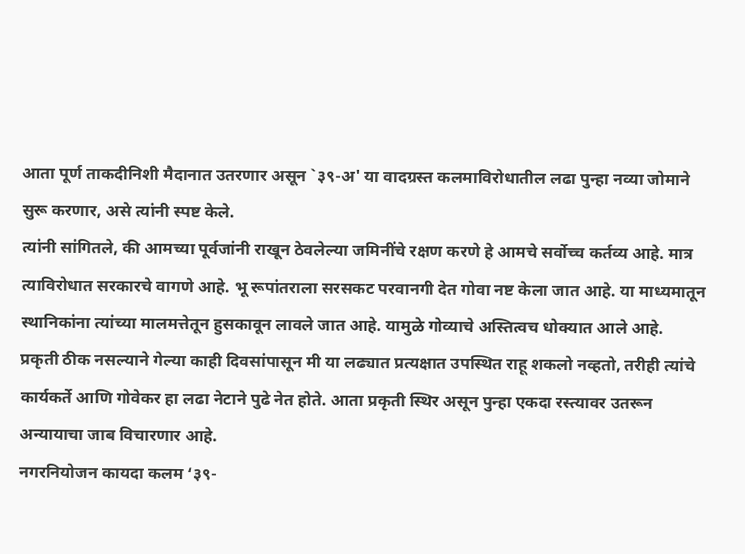आता पूर्ण ताकदीनिशी मैदानात उतरणार असून `३९-अ' या वादग्रस्त कलमाविरोधातील लढा पुन्हा नव्या जोमाने सुरू करणार, असे त्यांनी स्पष्ट केले.
त्यांनी सांगितले, की आमच्या पूर्वजांनी राखून ठेवलेल्या जमिनींचे रक्षण करणे हे आमचे सर्वोच्च कर्तव्य आहे. मात्र त्याविरोधात सरकारचे वागणे आहे. भू रूपांतराला सरसकट परवानगी देत गोवा नष्ट केला जात आहे. या माध्यमातून स्थानिकांना त्यांच्या मालमत्तेतून हुसकावून लावले जात आहे. यामुळे गोव्याचे अस्तित्वच धोक्यात आले आहे.
प्रकृती ठीक नसल्याने गेल्या काही दिवसांपासून मी या लढ्यात प्रत्यक्षात उपस्थित राहू शकलो नव्हतो, तरीही त्यांचे कार्यकर्ते आणि गोवेकर हा लढा नेटाने पुढे नेत होते. आता प्रकृती स्थिर असून पुन्हा एकदा रस्त्यावर उतरून अन्यायाचा जाब विचारणार आहे.
नगरनियोजन कायदा कलम ‘३९-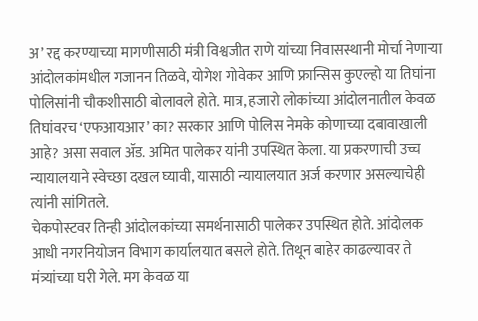अ’ रद्द करण्याच्या मागणीसाठी मंत्री विश्वजीत राणे यांच्या निवासस्थानी मोर्चा नेणाऱ्या आंदोलकांमधील गजानन तिळवे, योगेश गोवेकर आणि फ्रान्सिस कुएल्हो या तिघांना पोलिसांनी चौकशीसाठी बोलावले होते. मात्र, हजारो लोकांच्या आंदोलनातील केवळ तिघांवरच ‘एफआयआर’ का? सरकार आणि पोलिस नेमके कोणाच्या दबावाखाली आहे? असा सवाल ॲड. अमित पालेकर यांनी उपस्थित केला. या प्रकरणाची उच्च न्यायालयाने स्वेच्छा दखल घ्यावी, यासाठी न्यायालयात अर्ज करणार असल्याचेही त्यांनी सांगितले.
चेकपोस्टवर तिन्ही आंदोलकांच्या समर्थनासाठी पालेकर उपस्थित होते. आंदोलक आधी नगरनियोजन विभाग कार्यालयात बसले होते. तिथून बाहेर काढल्यावर ते मंत्र्यांच्या घरी गेले. मग केवळ या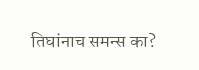तिघांनाच समन्स का?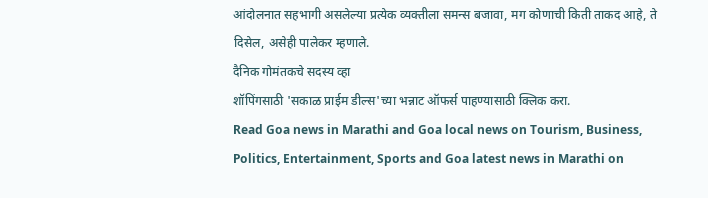आंदोलनात सहभागी असलेल्या प्रत्येक व्यक्तीला समन्स बजावा, मग कोणाची किती ताकद आहे, ते दिसेल, असेही पालेकर म्हणाले.
दैनिक गोमंतकचे सदस्य व्हा
शॉपिंगसाठी 'सकाळ प्राईम डील्स'च्या भन्नाट ऑफर्स पाहण्यासाठी क्लिक करा.
Read Goa news in Marathi and Goa local news on Tourism, Business, Politics, Entertainment, Sports and Goa latest news in Marathi on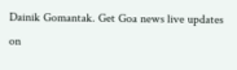Dainik Gomantak. Get Goa news live updates on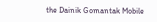the Dainik Gomantak Mobile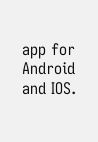app for Android and IOS.